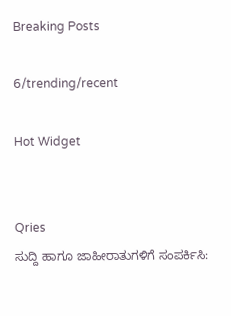Breaking Posts

6/trending/recent

Hot Widget


Qries
ಸುದ್ದಿ ಹಾಗೂ ಜಾಹೀರಾತುಗಳಿಗೆ ಸಂಪರ್ಕಿಸಿ: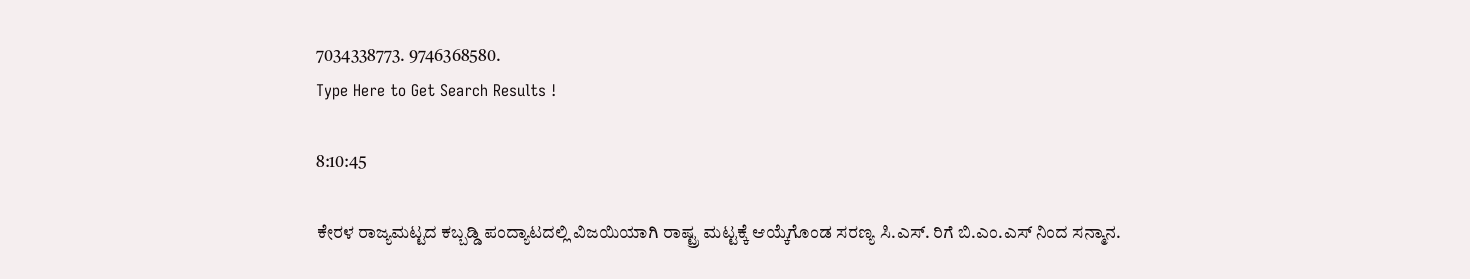7034338773. 9746368580.
Type Here to Get Search Results !

8:10:45

ಕೇರಳ ರಾಜ್ಯಮಟ್ಟದ ಕಬ್ಬಡ್ಡಿ ಪಂದ್ಯಾಟದಲ್ಲಿ ವಿಜಯಿಯಾಗಿ ರಾಷ್ಟ್ರ ಮಟ್ಟಕ್ಕೆ ಆಯ್ಕೆಗೊಂಡ ಸರಣ್ಯ ಸಿ.ಎಸ್. ರಿಗೆ ಬಿ.ಎಂ.ಎಸ್ ನಿಂದ ಸನ್ಮಾನ.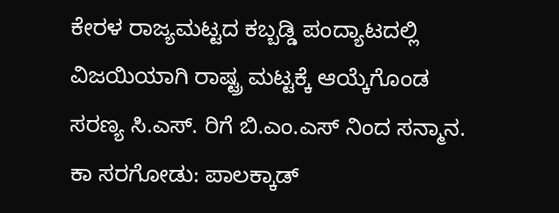ಕೇರಳ ರಾಜ್ಯಮಟ್ಟದ ಕಬ್ಬಡ್ಡಿ ಪಂದ್ಯಾಟದಲ್ಲಿ ವಿಜಯಿಯಾಗಿ ರಾಷ್ಟ್ರ ಮಟ್ಟಕ್ಕೆ ಆಯ್ಕೆಗೊಂಡ ಸರಣ್ಯ ಸಿ.ಎಸ್. ರಿಗೆ ಬಿ.ಎಂ.ಎಸ್ ನಿಂದ ಸನ್ಮಾನ.
ಕಾ ಸರಗೋಡು: ಪಾಲಕ್ಕಾಡ್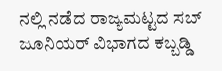ನಲ್ಲಿ ನಡೆದ ರಾಜ್ಯಮಟ್ಟದ ಸಬ್ ಜೂನಿಯರ್ ವಿಭಾಗದ ಕಬ್ಬಡ್ಡಿ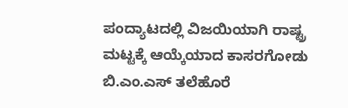ಪಂದ್ಯಾಟದಲ್ಲಿ ವಿಜಯಿಯಾಗಿ ರಾಷ್ಟ್ರ ಮಟ್ಟಕ್ಕೆ ಆಯ್ಕೆಯಾದ ಕಾಸರಗೋಡು ಬಿ.ಎಂ.ಎಸ್ ತಲೆಹೊರೆ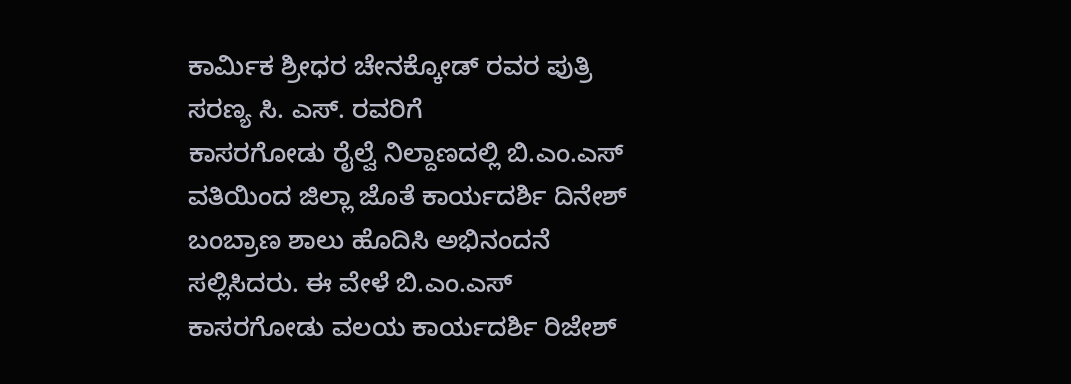ಕಾರ್ಮಿಕ ಶ್ರೀಧರ ಚೇನಕ್ಕೋಡ್ ರವರ ಪುತ್ರಿ ಸರಣ್ಯ ಸಿ. ಎಸ್. ರವರಿಗೆ
ಕಾಸರಗೋಡು ರೈಲ್ವೆ ನಿಲ್ದಾಣದಲ್ಲಿ ಬಿ.ಎಂ.ಎಸ್ ವತಿಯಿಂದ ಜಿಲ್ಲಾ ಜೊತೆ ಕಾರ್ಯದರ್ಶಿ ದಿನೇಶ್ ಬಂಬ್ರಾಣ ಶಾಲು ಹೊದಿಸಿ ಅಭಿನಂದನೆ ಸಲ್ಲಿಸಿದರು. ಈ ವೇಳೆ ಬಿ.ಎಂ.ಎಸ್ ಕಾಸರಗೋಡು ವಲಯ ಕಾರ್ಯದರ್ಶಿ ರಿಜೇಶ್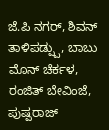ಜೆ.ಪಿ ನಗರ್, ಶಿವನ್ ತಾಳಿಪಡ್ಪ್ಪು, ಬಾಬು ಮೊನ್ ಚೆರ್ಕಳ, ರಂಜಿತ್ ಬೇವಿಂಜೆ, ಪುಷ್ಪರಾಜ್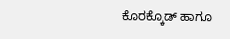ಕೊರಕ್ಕೊಡ್ ಹಾಗೂ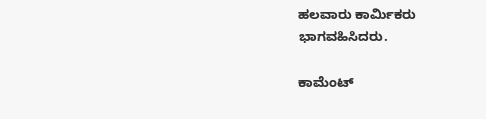ಹಲವಾರು ಕಾರ್ಮಿಕರು ಭಾಗವಹಿಸಿದರು.

ಕಾಮೆಂಟ್‌‌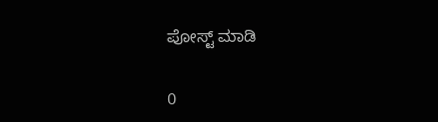ಪೋಸ್ಟ್‌ ಮಾಡಿ

0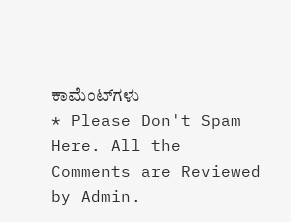ಕಾಮೆಂಟ್‌ಗಳು
* Please Don't Spam Here. All the Comments are Reviewed by Admin.